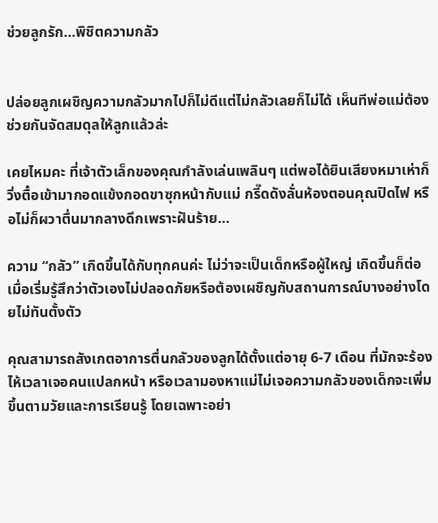ช่วยลูกรัก…พิชิตความกลัว


ปล่อยลูกเผชิญความกลัวมากไปก็ไม่ดีแต่ไม่กลัวเลยก็ไม่ได้ เห็นทีพ่อแม่ต้องช่วยกันจัดสมดุลให้ลูกแล้วล่ะ

เคยไหมคะ ที่เจ้าตัวเล็กของคุณกำลังเล่นเพลินๆ แต่พอได้ยินเสียงหมาเห่าก็วิ่งตื๋อเข้ามากอดแข้งกอดขาซุกหน้ากับแม่ กรี๊ดดังลั่นห้องตอนคุณปิดไฟ หรือไม่ก็ผวาตื่นมากลางดึกเพราะฝันร้าย…

ความ “กลัว” เกิดขึ้นได้กับทุกคนค่ะ ไม่ว่าจะเป็นเด็กหรือผู้ใหญ่ เกิดขึ้นก็ต่อเมื่อเริ่มรู้สึกว่าตัวเองไม่ปลอดภัยหรือต้องเผชิญกับสถานการณ์บางอย่างโดยไม่ทันตั้งตัว

คุณสามารถสังเกตอาการตื่นกลัวของลูกได้ตั้งแต่อายุ 6-7 เดือน ที่มักจะร้องไห้เวลาเจอคนแปลกหน้า หรือเวลามองหาแม่ไม่เจอความกลัวของเด็กจะเพิ่มขึ้นตามวัยและการเรียนรู้ โดยเฉพาะอย่า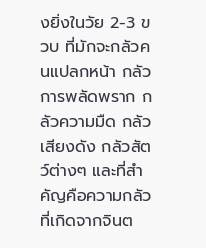งยิ่งในวัย 2-3 ขวบ ที่มักจะกลัวคนแปลกหน้า กลัวการพลัดพราก กลัวความมืด กลัวเสียงดัง กลัวสัตว์ต่างๆ และที่สำคัญคือความกลัวที่เกิดจากจินต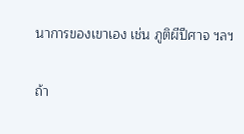นาการของเขาเอง เช่น ภูติผีปีศาจ ฯลฯ

ถ้า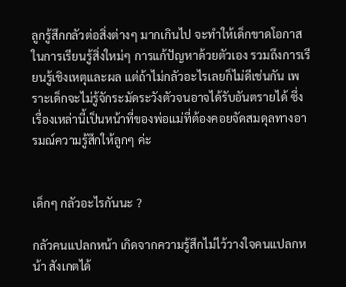ลูกรู้สึกกลัวต่อสิ่งต่างๆ มากเกินไป จะทำให้เด็กขาดโอกาสในการเรียนรู้สิ่งใหม่ๆ การแก้ปัญหาด้วยตัวเอง รวมถึงการเรียนรู้เชิงเหตุและผล แต่ถ้าไม่กลัวอะไรเลยก็ไม่ดีเช่นกัน เพราะเด็กจะไม่รู้จักระมัดระวังตัวจนอาจได้รับอันตรายได้ ซึ่งเรื่องเหล่านี้เป็นหน้าที่ของพ่อแม่ที่ต้องคอยจัดสมดุลทางอารมณ์ความรู้สึกให้ลูกๆ ค่ะ


เด็กๆ กลัวอะไรกันนะ ?

กลัวคนแปลกหน้า เกิดจากความรู้สึกไม่ไว้วางใจคนแปลกหน้า สังเกตได้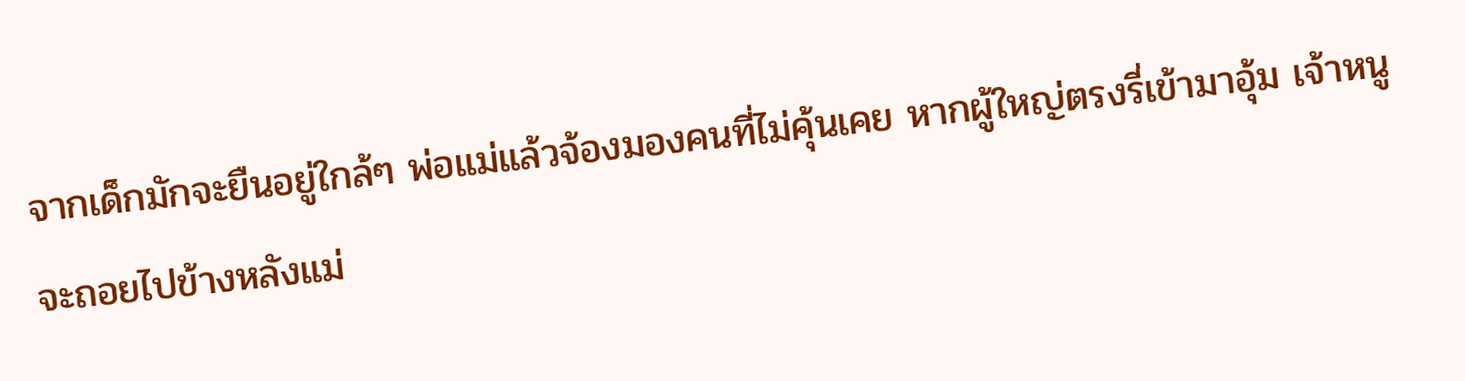จากเด็กมักจะยืนอยู่ใกล้ๆ พ่อแม่แล้วจ้องมองคนที่ไม่คุ้นเคย หากผู้ใหญ่ตรงรี่เข้ามาอุ้ม เจ้าหนูจะถอยไปข้างหลังแม่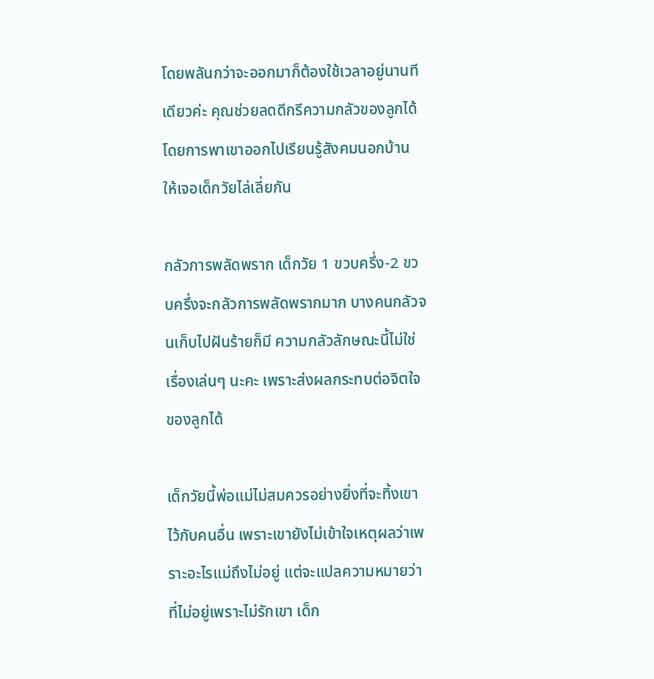โดยพลันกว่าจะออกมาก็ต้องใช้เวลาอยู่นานทีเดียวค่ะ คุณช่วยลดดีกรีความกลัวของลูกได้โดยการพาเขาออกไปเรียนรู้สังคมนอกบ้าน ให้เจอเด็กวัยไล่เลี่ยกัน

กลัวการพลัดพราก เด็กวัย 1 ขวบครึ่ง-2 ขวบครึ่งจะกลัวการพลัดพรากมาก บางคนกลัวจนเก็บไปฝันร้ายก็มี ความกลัวลักษณะนี้ไม่ใช่เรื่องเล่นๆ นะคะ เพราะส่งผลกระทบต่อจิตใจของลูกได้

เด็กวัยนี้พ่อแม่ไม่สมควรอย่างยิ่งที่จะทิ้งเขาไว้กับคนอื่น เพราะเขายังไม่เข้าใจเหตุผลว่าเพราะอะไรแม่ถึงไม่อยู่ แต่จะแปลความหมายว่า ที่ไม่อยู่เพราะไม่รักเขา เด็ก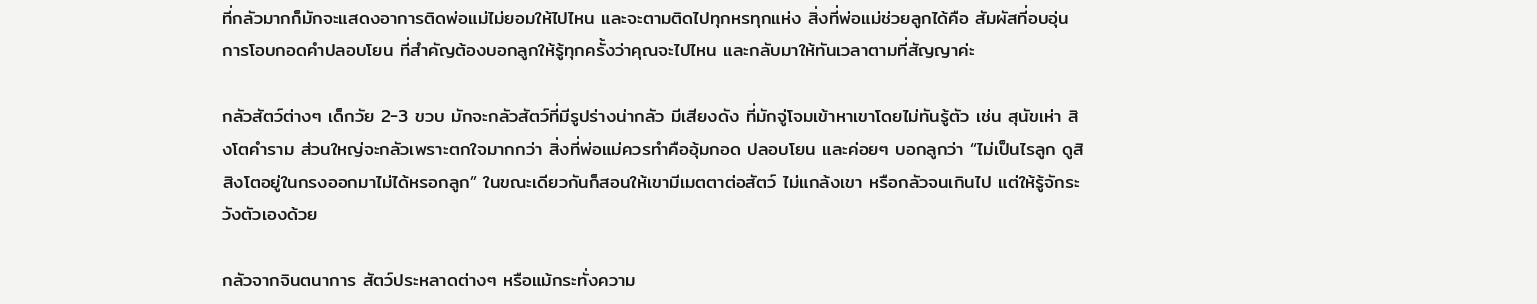ที่กลัวมากก็มักจะแสดงอาการติดพ่อแม่ไม่ยอมให้ไปไหน และจะตามติดไปทุกหรทุกแห่ง สิ่งที่พ่อแม่ช่วยลูกได้คือ สัมผัสที่อบอุ่น การโอบกอดคำปลอบโยน ที่สำคัญต้องบอกลูกให้รู้ทุกครั้งว่าคุณจะไปไหน และกลับมาให้ทันเวลาตามที่สัญญาค่ะ

กลัวสัตว์ต่างๆ เด็กวัย 2-3 ขวบ มักจะกลัวสัตว์ที่มีรูปร่างน่ากลัว มีเสียงดัง ที่มักจู่โจมเข้าหาเขาโดยไม่ทันรู้ตัว เช่น สุนัขเห่า สิงโตคำราม ส่วนใหญ่จะกลัวเพราะตกใจมากกว่า สิ่งที่พ่อแม่ควรทำคืออุ้มกอด ปลอบโยน และค่อยๆ บอกลูกว่า “ไม่เป็นไรลูก ดูสิสิงโตอยู่ในกรงออกมาไม่ได้หรอกลูก” ในขณะเดียวกันก็สอนให้เขามีเมตตาต่อสัตว์ ไม่แกล้งเขา หรือกลัวจนเกินไป แต่ให้รู้จักระวังตัวเองด้วย

กลัวจากจินตนาการ สัตว์ประหลาดต่างๆ หรือแม้กระทั่งความ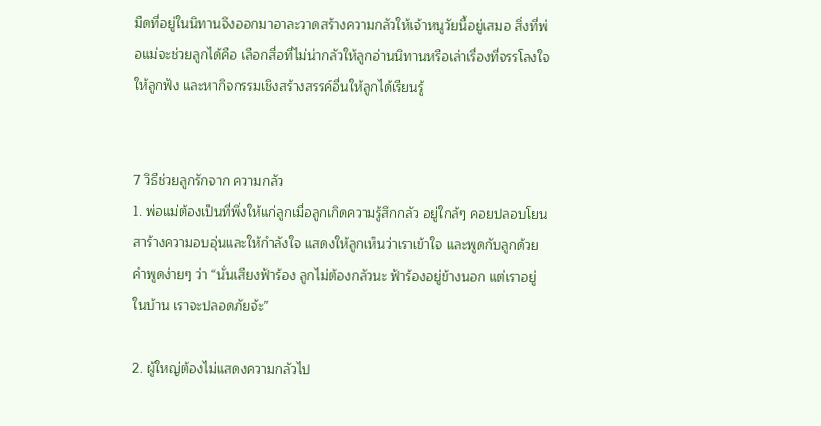มืดที่อยู่ในนิทานจึงออกมาอาละวาดสร้างความกลัวให้เจ้าหนูวัยนี้อยู่เสมอ สิ่งที่พ่อแม่จะช่วยลูกได้คือ เลือกสื่อที่ไม่น่ากลัวให้ลูกอ่านนิทานหรือเล่าเรื่องที่จรรโลงใจให้ลูกฟัง และหากิจกรรมเชิงสร้างสรรค์อื่นให้ลูกได้เรียนรู้


7 วิธีช่วยลูกรักจาก ความกลัว
1. พ่อแม่ต้องเป็นที่พึ่งให้แก่ลูกเมื่อลูกเกิดความรู้สึกกลัว อยู่ใกล้ๆ คอยปลอบโยน สาร้างความอบอุ่นและให้กำลังใจ แสดงให้ลูกเห็นว่าเราเข้าใจ และพูดกับลูกด้วยคำพูดง่ายๆ ว่า “นั่นเสียงฟ้าร้อง ลูกไม่ต้องกลัวนะ ฟ้าร้องอยู่ข้างนอก แต่เราอยู่ในบ้าน เราจะปลอดภัยจ้ะ”

2. ผู้ใหญ่ต้องไม่แสดงความกลัวไป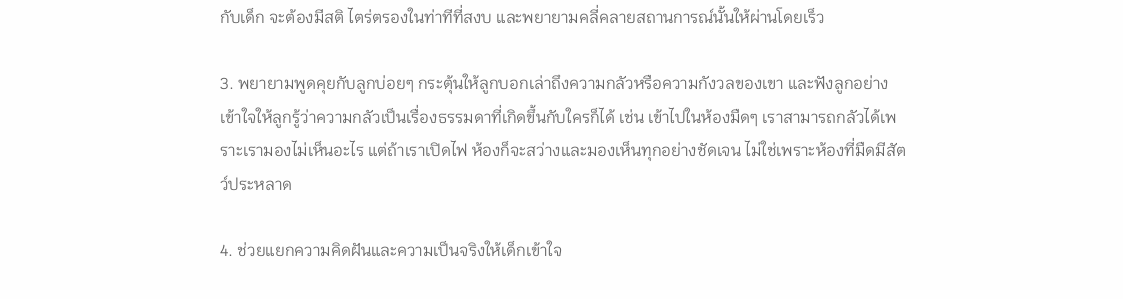กับเด็ก จะต้องมีสติ ไตร่ตรองในท่าทีที่สงบ และพยายามคลี่คลายสถานการณ์นั้นให้ผ่านโดยเร็ว

3. พยายามพูดคุยกับลูกบ่อยๆ กระตุ้นให้ลูกบอกเล่าถึงความกลัวหรือความกังวลของเขา และฟังลูกอย่างเข้าใจให้ลูกรู้ว่าความกลัวเป็นเรื่องธรรมดาที่เกิดขึ้นกับใครก็ได้ เช่น เข้าไปในห้องมืดๆ เราสามารถกลัวได้เพราะเรามองไม่เห็นอะไร แต่ถ้าเราเปิดไฟ ห้องก็จะสว่างและมองเห็นทุกอย่างชัดเจน ไม่ใช่เพราะห้องที่มืดมีสัตว์ประหลาด

4. ช่วยแยกความคิดฝันและความเป็นจริงให้เด็กเข้าใจ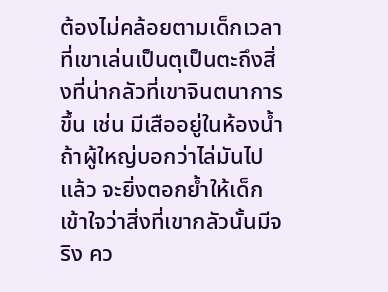ต้องไม่คล้อยตามเด็กเวลาที่เขาเล่นเป็นตุเป็นตะถึงสิ่งที่น่ากลัวที่เขาจินตนาการขึ้น เช่น มีเสืออยู่ในห้องน้ำ ถ้าผู้ใหญ่บอกว่าไล่มันไปแล้ว จะยิ่งตอกย้ำให้เด็กเข้าใจว่าสิ่งที่เขากลัวนั้นมีจริง คว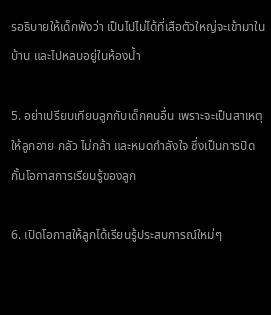รอธิบายให้เด็กฟังว่า เป็นไปไม่ได้ที่เสือตัวใหญ่จะเข้ามาในบ้าน และไปหลบอยู่ในห้องน้ำ

5. อย่าเปรียบเทียบลูกกับเด็กคนอื่น เพราะจะเป็นสาเหตุให้ลูกอาย กลัว ไม่กล้า และหมดกำลังใจ ซึ่งเป็นการปิดกั้นโอกาสการเรียนรู้ของลูก

6. เปิดโอกาสให้ลูกได้เรียนรู้ประสบการณ์ใหม่ๆ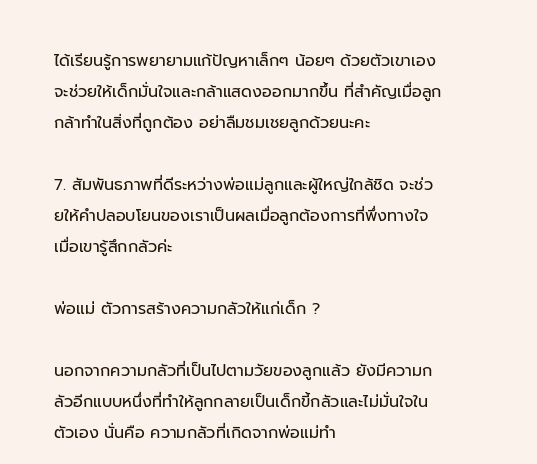ได้เรียนรู้การพยายามแก้ปัญหาเล็กๆ น้อยๆ ด้วยตัวเขาเองจะช่วยให้เด็กมั่นใจและกล้าแสดงออกมากขึ้น ที่สำคัญเมื่อลูกกล้าทำในสิ่งที่ถูกต้อง อย่าลืมชมเชยลูกด้วยนะคะ

7. สัมพันธภาพที่ดีระหว่างพ่อแม่ลูกและผู้ใหญ่ใกล้ชิด จะช่วยให้คำปลอบโยนของเราเป็นผลเมื่อลูกต้องการที่พึ่งทางใจเมื่อเขารู้สึกกลัวค่ะ

พ่อแม่ ตัวการสร้างความกลัวให้แก่เด็ก ?

นอกจากความกลัวที่เป็นไปตามวัยของลูกแล้ว ยังมีความกลัวอีกแบบหนึ่งที่ทำให้ลูกกลายเป็นเด็กขี้กลัวและไม่มั่นใจในตัวเอง นั่นคือ ความกลัวที่เกิดจากพ่อแม่ทำ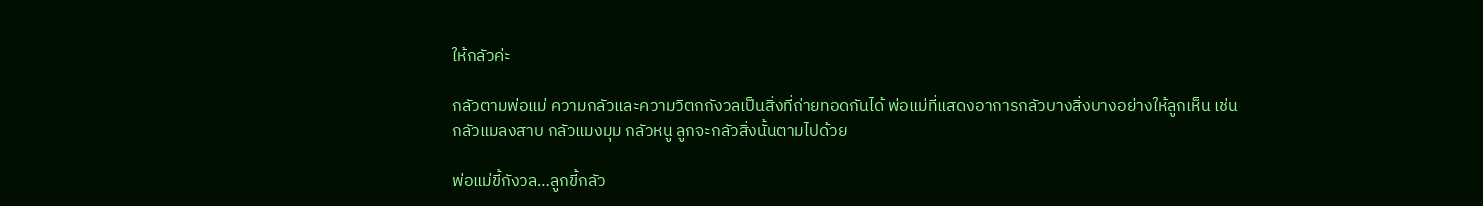ให้กลัวค่ะ

กลัวตามพ่อแม่ ความกลัวและความวิตกกังวลเป็นสิ่งที่ถ่ายทอดกันได้ พ่อแม่ที่แสดงอาการกลัวบางสิ่งบางอย่างให้ลูกเห็น เช่น กลัวแมลงสาบ กลัวแมงมุม กลัวหนู ลูกจะกลัวสิ่งนั้นตามไปด้วย

พ่อแม่ขี้กังวล…ลูกขี้กลัว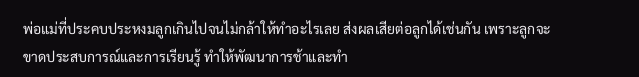พ่อแม่ที่ประคบประหงมลูกเกินไปจนไม่กล้าให้ทำอะไรเลย ส่งผลเสียต่อลูกได้เช่นกัน เพราะลูกจะขาดประสบการณ์และการเรียนรู้ ทำให้พัฒนาการช้าและทำ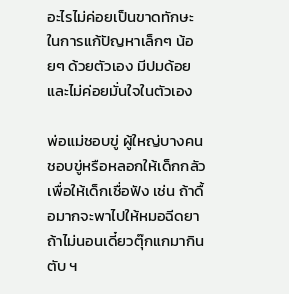อะไรไม่ค่อยเป็นขาดทักษะในการแก้ปัญหาเล็กๆ น้อยๆ ด้วยตัวเอง มีปมด้อยและไม่ค่อยมั่นใจในตัวเอง

พ่อแม่ชอบขู่ ผู้ใหญ่บางคนชอบขู่หรือหลอกให้เด็กกลัวเพื่อให้เด็กเชื่อฟัง เช่น ถ้าดื้อมากจะพาไปให้หมอฉีดยา ถ้าไม่นอนเดี๋ยวตุ๊กแกมากินตับ ฯ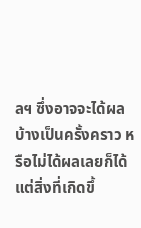ลฯ ซึ่งอาจจะได้ผลบ้างเป็นครั้งคราว หรือไม่ได้ผลเลยก็ได้แต่สิ่งที่เกิดขึ้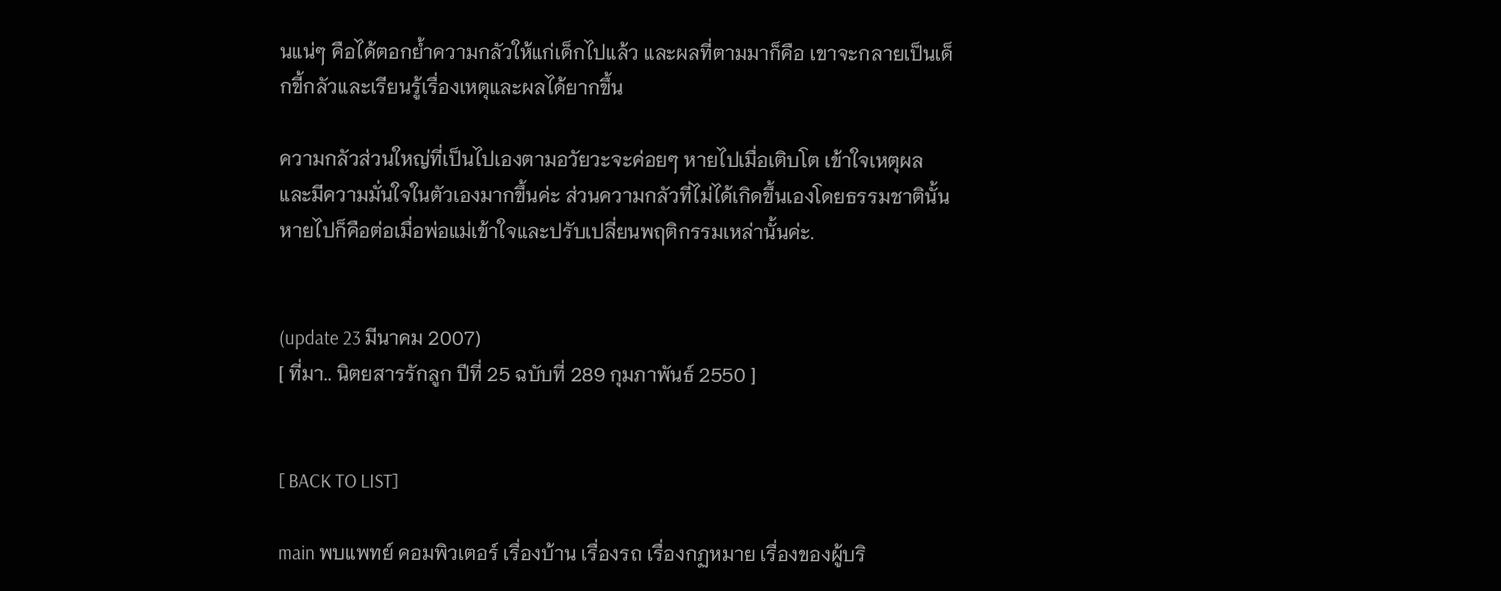นแน่ๆ คือได้ตอกย้ำความกลัวให้แก่เด็กไปแล้ว และผลที่ตามมาก็คือ เขาจะกลายเป็นเด็กขี้กลัวและเรียนรู้เรื่องเหตุและผลได้ยากขึ้น

ความกลัวส่วนใหญ่ที่เป็นไปเองตามอวัยวะจะค่อยๆ หายไปเมื่อเติบโต เข้าใจเหตุผลและมีความมั่นใจในตัวเองมากขึ้นค่ะ ส่วนความกลัวที่ไม่ได้เกิดขึ้นเองโดยธรรมชาตินั้นหายไปก็คือต่อเมื่อพ่อแม่เข้าใจและปรับเปลี่ยนพฤติกรรมเหล่านั้นค่ะ.


(update 23 มีนาคม 2007)
[ ที่มา.. นิตยสารรักลูก ปีที่ 25 ฉบับที่ 289 กุมภาพันธ์ 2550 ]


[ BACK TO LIST]

main พบแพทย์ คอมพิวเตอร์ เรื่องบ้าน เรื่องรถ เรื่องกฏหมาย เรื่องของผู้บริ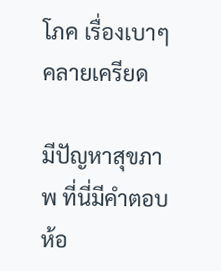โภค เรื่องเบาๆ คลายเครียด

มีปัญหาสุขภาพ ที่นี่มีคำตอบ ห้อ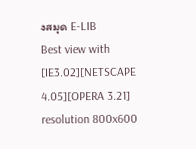งสมุด E-LIB
Best view with [IE3.02][NETSCAPE 4.05][OPERA 3.21] resolution 800x600